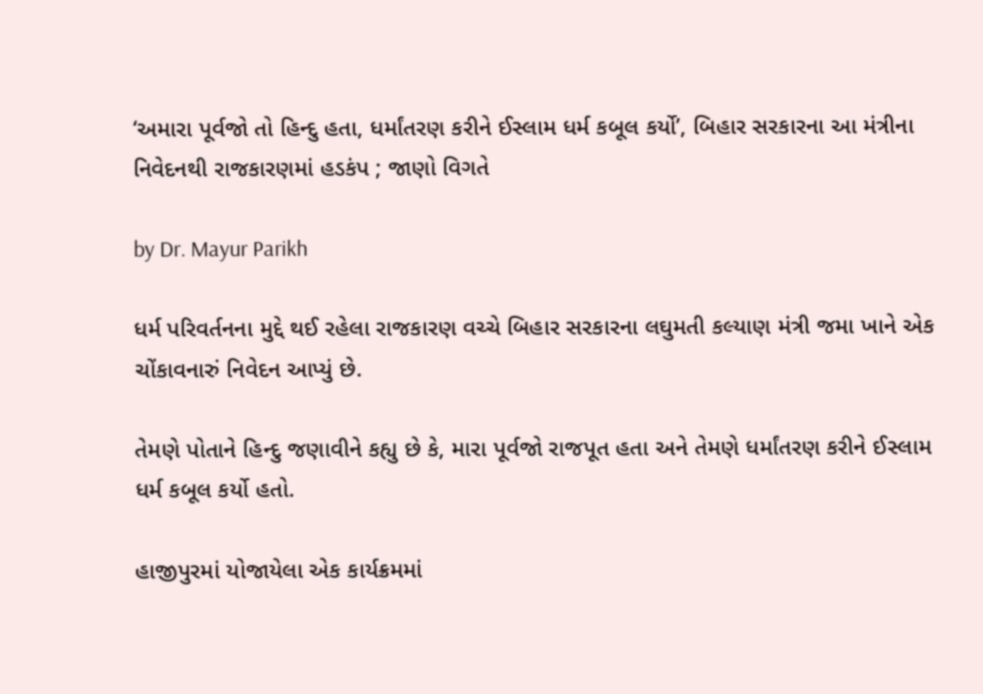‘અમારા પૂર્વજો તો હિન્દુ હતા, ધર્માંતરણ કરીને ઈસ્લામ ધર્મ કબૂલ કર્યો’, બિહાર સરકારના આ મંત્રીના નિવેદનથી રાજકારણમાં હડકંપ ; જાણો વિગતે

by Dr. Mayur Parikh

ધર્મ પરિવર્તનના મુદ્દે થઈ રહેલા રાજકારણ વચ્ચે બિહાર સરકારના લઘુમતી કલ્યાણ મંત્રી જમા ખાને એક ચોંકાવનારું નિવેદન આપ્યું છે.

તેમણે પોતાને હિન્દુ જણાવીને કહ્યુ છે કે, મારા પૂર્વજો રાજપૂત હતા અને તેમણે ધર્માંતરણ કરીને ઈસ્લામ ધર્મ કબૂલ કર્યો હતો.

હાજીપુરમાં યોજાયેલા એક કાર્યક્રમમાં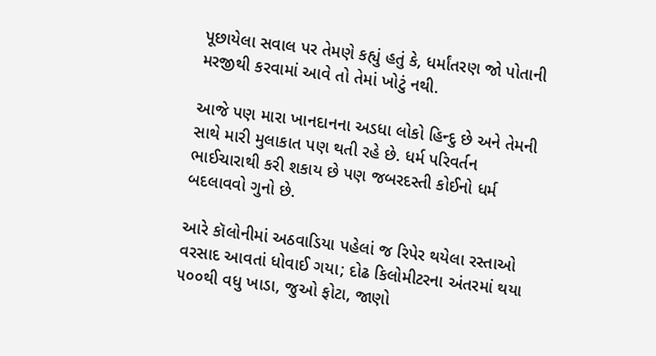પૂછાયેલા સવાલ પર તેમણે કહ્યું હતું કે, ધર્માંતરણ જો પોતાની મરજીથી કરવામાં આવે તો તેમાં ખોટું નથી.

આજે પણ મારા ખાનદાનના અડધા લોકો હિન્દુ છે અને તેમની સાથે મારી મુલાકાત પણ થતી રહે છે. ધર્મ પરિવર્તન ભાઈચારાથી કરી શકાય છે પણ જબરદસ્તી કોઈનો ધર્મ બદલાવવો ગુનો છે.

આરે કૉલોનીમાં અઠવાડિયા પહેલાં જ રિપેર થયેલા રસ્તાઓ વરસાદ આવતાં ધોવાઈ ગયા; દોઢ કિલોમીટરના અંતરમાં થયા ૫૦૦થી વધુ ખાડા, જુઓ ફોટા, જાણો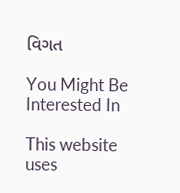વિગત

You Might Be Interested In

This website uses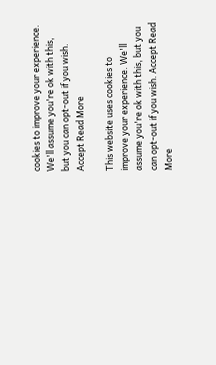cookies to improve your experience. We'll assume you're ok with this, but you can opt-out if you wish. Accept Read More

This website uses cookies to improve your experience. We'll assume you're ok with this, but you can opt-out if you wish. Accept Read More